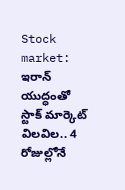Stock market: ఇరాన్ యుద్ధంతో స్టాక్ మార్కెట్ విలవిల.. 4 రోజుల్లోనే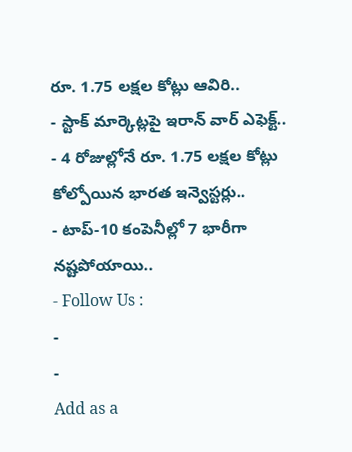రూ. 1.75 లక్షల కోట్లు ఆవిరి..
- స్టాక్ మార్కెట్లపై ఇరాన్ వార్ ఎఫెక్ట్..
- 4 రోజుల్లోనే రూ. 1.75 లక్షల కోట్లు కోల్పోయిన భారత ఇన్వెస్టర్లు..
- టాప్-10 కంపెనీల్లో 7 భారీగా నష్టపోయాయి..
- Follow Us :
-
-
Add as a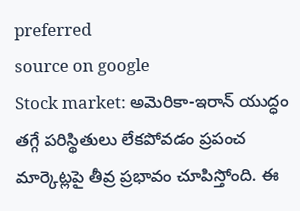preferred
source on google
Stock market: అమెరికా-ఇరాన్ యుద్ధం తగ్గే పరిస్థితులు లేకపోవడం ప్రపంచ మార్కెట్లపై తీవ్ర ప్రభావం చూపిస్తోంది. ఈ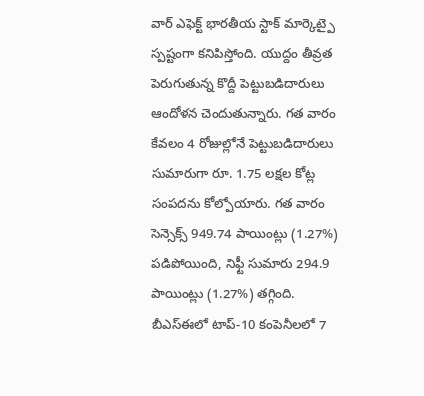వార్ ఎఫెక్ట్ భారతీయ స్టాక్ మార్కెట్పై స్పష్టంగా కనిపిస్తోంది. యుద్దం తీవ్రత పెరుగుతున్న కొద్దీ పెట్టుబడిదారులు ఆందోళన చెందుతున్నారు. గత వారం కేవలం 4 రోజుల్లోనే పెట్టుబడిదారులు సుమారుగా రూ. 1.75 లక్షల కోట్ల సంపదను కోల్పోయారు. గత వారం సెన్సెక్స్ 949.74 పాయింట్లు (1.27%) పడిపోయింది, నిఫ్టీ సుమారు 294.9 పాయింట్లు (1.27%) తగ్గింది. బీఎస్ఈలో టాప్-10 కంపెనీలలో 7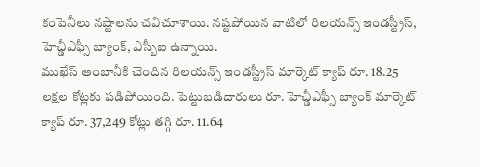కంపెనీలు నష్టాలను చవిచూశాయి. నష్టపోయిన వాటిలో రిలయన్స్ ఇండస్ట్రీస్, హెచ్డీఎఫ్సీ బ్యాంక్, ఎస్బీఐ ఉన్నాయి.
ముఖేస్ అంబానీకి చెందిన రిలయన్స్ ఇండస్ట్రీస్ మార్కెట్ క్యాప్ రూ. 18.25 లక్షల కోట్లకు పడిపోయింది. పెట్టుబడిదారులు రూ. హెచ్డీఎఫ్సీ బ్యాంక్ మార్కెట్ క్యాప్ రూ. 37,249 కోట్లు తగ్గి రూ. 11.64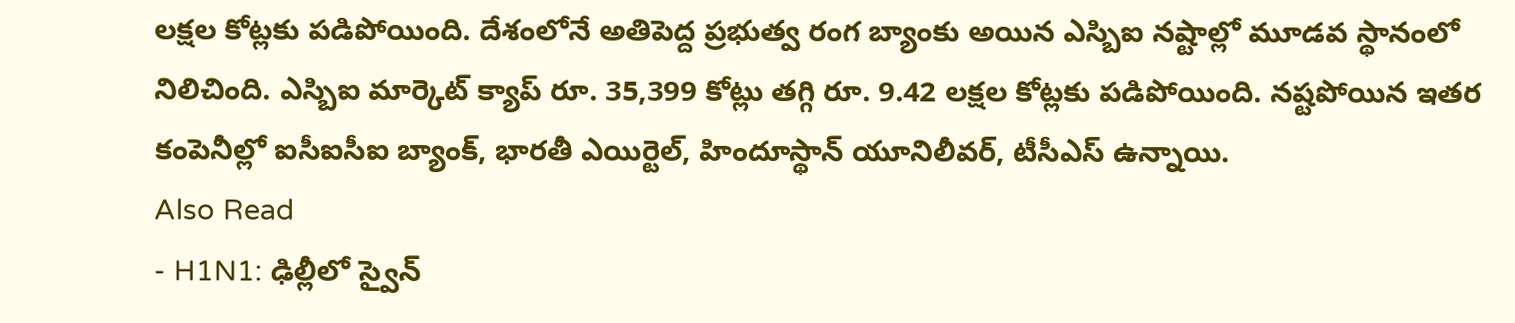లక్షల కోట్లకు పడిపోయింది. దేశంలోనే అతిపెద్ద ప్రభుత్వ రంగ బ్యాంకు అయిన ఎస్బిఐ నష్టాల్లో మూడవ స్థానంలో నిలిచింది. ఎస్బిఐ మార్కెట్ క్యాప్ రూ. 35,399 కోట్లు తగ్గి రూ. 9.42 లక్షల కోట్లకు పడిపోయింది. నష్టపోయిన ఇతర కంపెనీల్లో ఐసీఐసీఐ బ్యాంక్, భారతీ ఎయిర్టెల్, హిందూస్థాన్ యూనిలీవర్, టీసీఎస్ ఉన్నాయి.
Also Read
- H1N1: ఢిల్లీలో స్వైన్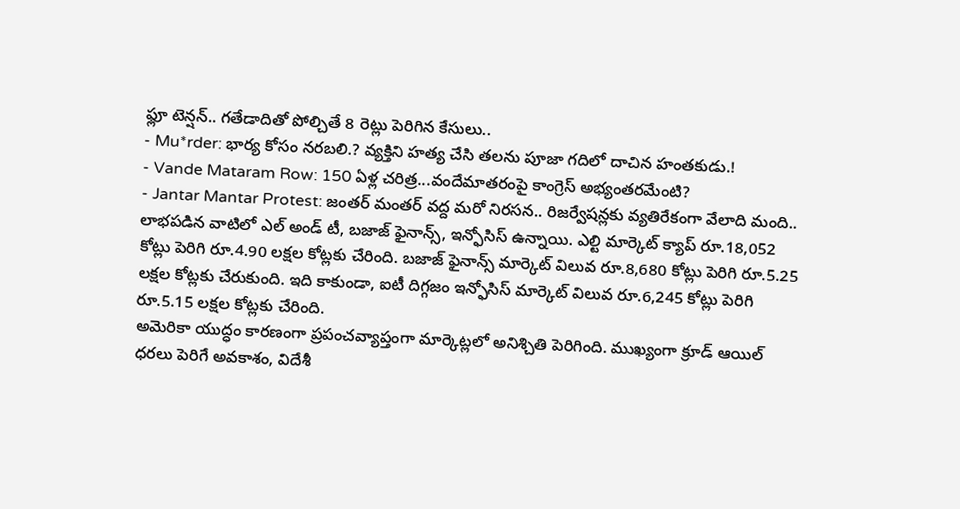ఫ్లూ టెన్షన్.. గతేడాదితో పోల్చితే 8 రెట్లు పెరిగిన కేసులు..
- Mu*rder: భార్య కోసం నరబలి.? వ్యక్తిని హత్య చేసి తలను పూజా గదిలో దాచిన హంతకుడు.!
- Vande Mataram Row: 150 ఏళ్ల చరిత్ర...వందేమాతరంపై కాంగ్రెస్ అభ్యంతరమేంటి?
- Jantar Mantar Protest: జంతర్ మంతర్ వద్ద మరో నిరసన.. రిజర్వేషన్లకు వ్యతిరేకంగా వేలాది మంది..
లాభపడిన వాటిలో ఎల్ అండ్ టీ, బజాజ్ ఫైనాన్స్, ఇన్ఫోసిస్ ఉన్నాయి. ఎల్టి మార్కెట్ క్యాప్ రూ.18,052 కోట్లు పెరిగి రూ.4.90 లక్షల కోట్లకు చేరింది. బజాజ్ ఫైనాన్స్ మార్కెట్ విలువ రూ.8,680 కోట్లు పెరిగి రూ.5.25 లక్షల కోట్లకు చేరుకుంది. ఇది కాకుండా, ఐటీ దిగ్గజం ఇన్ఫోసిస్ మార్కెట్ విలువ రూ.6,245 కోట్లు పెరిగి రూ.5.15 లక్షల కోట్లకు చేరింది.
అమెరికా యుద్ధం కారణంగా ప్రపంచవ్యాప్తంగా మార్కెట్లలో అనిశ్చితి పెరిగింది. ముఖ్యంగా క్రూడ్ ఆయిల్ ధరలు పెరిగే అవకాశం, విదేశీ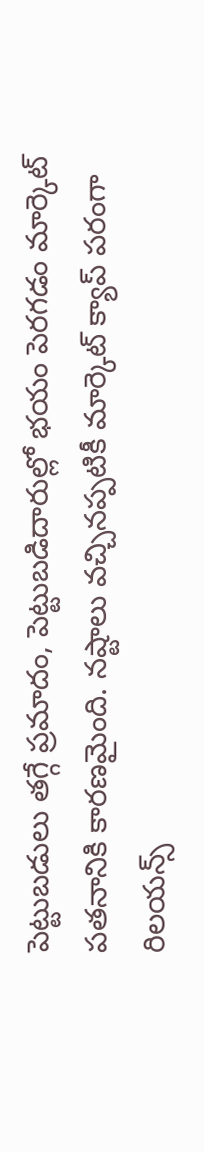పెట్టుబడులు తగ్గే ప్రమాదం, పెట్టుబడిదారుల్లో భయం పెరగడం మార్కెట్ పతనానికి కారణమైంది. నష్టాలు వచ్చినప్పటికీ మార్కెట్ క్యాప్ పరంగా రిలయన్స్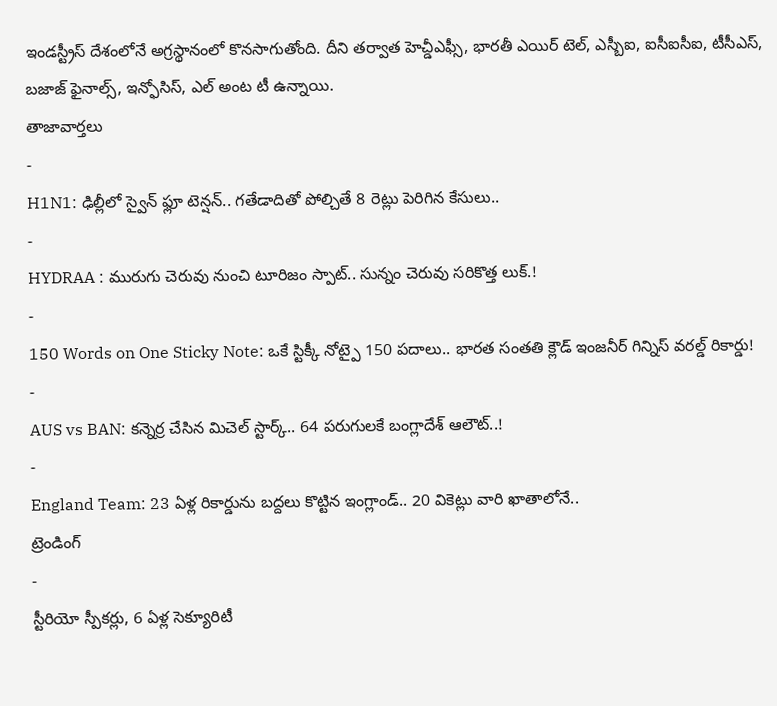ఇండస్ట్రీస్ దేశంలోనే అగ్రస్థానంలో కొనసాగుతోంది. దీని తర్వాత హెచ్డీఎఫ్సీ, భారతీ ఎయిర్ టెల్, ఎస్బీఐ, ఐసీఐసీఐ, టీసీఎస్, బజాజ్ ఫైనాల్స్, ఇన్ఫోసిస్, ఎల్ అంట టీ ఉన్నాయి.
తాజావార్తలు
-
H1N1: ఢిల్లీలో స్వైన్ ఫ్లూ టెన్షన్.. గతేడాదితో పోల్చితే 8 రెట్లు పెరిగిన కేసులు..
-
HYDRAA : మురుగు చెరువు నుంచి టూరిజం స్పాట్.. సున్నం చెరువు సరికొత్త లుక్.!
-
150 Words on One Sticky Note: ఒకే స్టిక్కీ నోట్పై 150 పదాలు.. భారత సంతతి క్లౌడ్ ఇంజనీర్ గిన్నిస్ వరల్డ్ రికార్డు!
-
AUS vs BAN: కన్నెర్ర చేసిన మిచెల్ స్టార్క్.. 64 పరుగులకే బంగ్లాదేశ్ ఆలౌట్..!
-
England Team: 23 ఏళ్ల రికార్డును బద్దలు కొట్టిన ఇంగ్లాండ్.. 20 వికెట్లు వారి ఖాతాలోనే..
ట్రెండింగ్
-
స్టీరియో స్పీకర్లు, 6 ఏళ్ల సెక్యూరిటీ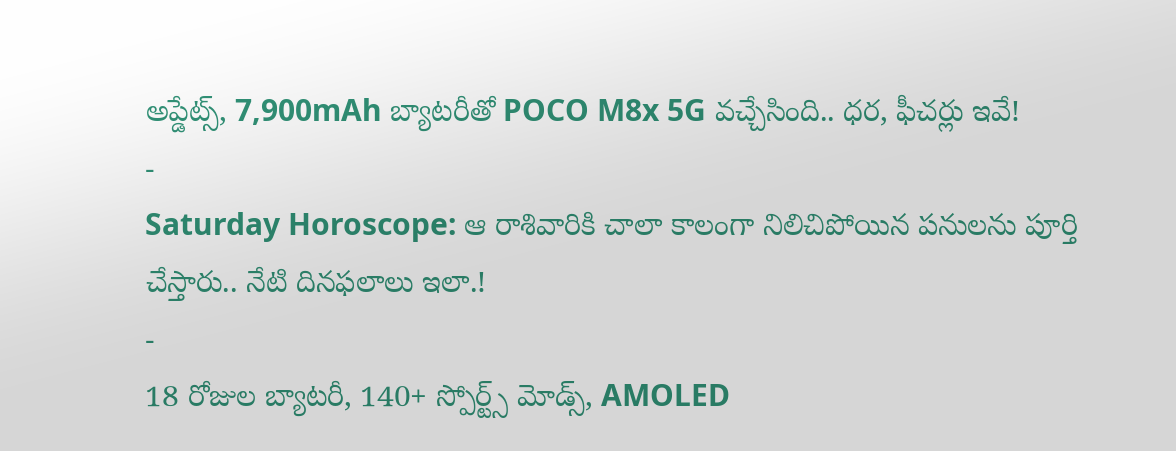అప్డేట్స్, 7,900mAh బ్యాటరీతో POCO M8x 5G వచ్చేసింది.. ధర, ఫీచర్లు ఇవే!
-
Saturday Horoscope: ఆ రాశివారికి చాలా కాలంగా నిలిచిపోయిన పనులను పూర్తి చేస్తారు.. నేటి దినఫలాలు ఇలా.!
-
18 రోజుల బ్యాటరీ, 140+ స్పోర్ట్స్ మోడ్స్, AMOLED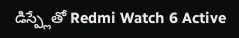డిస్ప్లేతో Redmi Watch 6 Active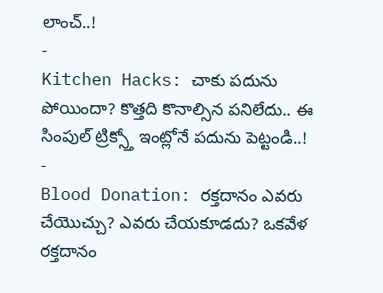లాంచ్..!
-
Kitchen Hacks: చాకు పదును పోయిందా? కొత్తది కొనాల్సిన పనిలేదు.. ఈ సింపుల్ ట్రిక్స్తో ఇంట్లోనే పదును పెట్టండి..!
-
Blood Donation: రక్తదానం ఎవరు చేయొచ్చు? ఎవరు చేయకూడదు? ఒకవేళ రక్తదానం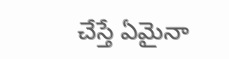చేస్తే ఏమైనా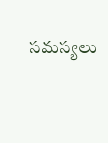సమస్యలు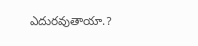ఎదురవుతాయా.?